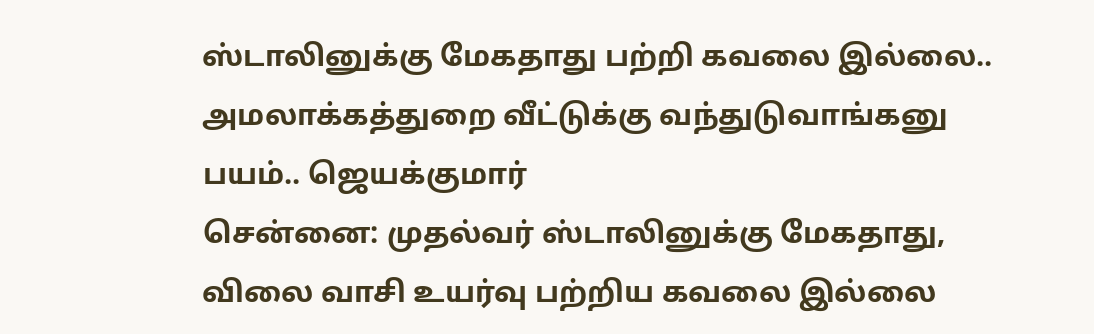ஸ்டாலினுக்கு மேகதாது பற்றி கவலை இல்லை.. அமலாக்கத்துறை வீட்டுக்கு வந்துடுவாங்கனு பயம்.. ஜெயக்குமார்
சென்னை: முதல்வர் ஸ்டாலினுக்கு மேகதாது, விலை வாசி உயர்வு பற்றிய கவலை இல்லை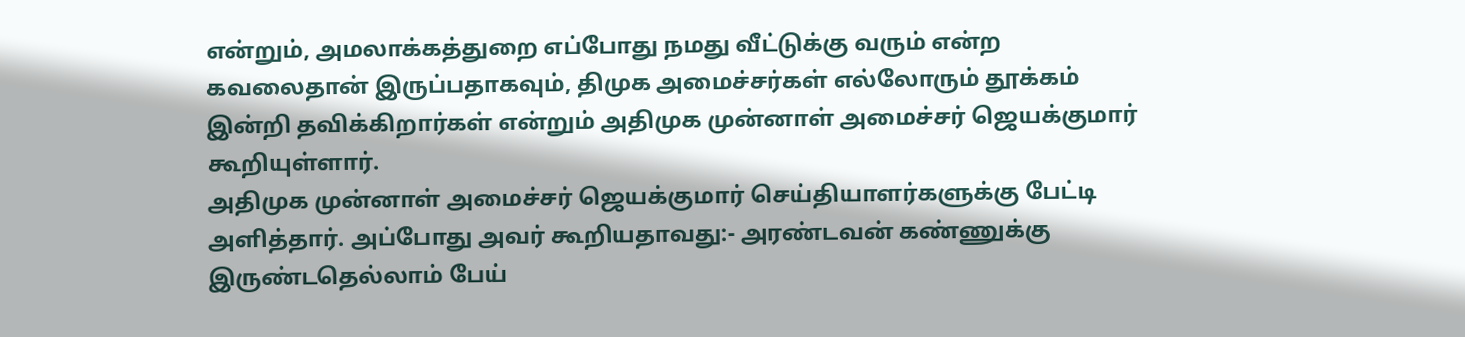என்றும், அமலாக்கத்துறை எப்போது நமது வீட்டுக்கு வரும் என்ற கவலைதான் இருப்பதாகவும், திமுக அமைச்சர்கள் எல்லோரும் தூக்கம் இன்றி தவிக்கிறார்கள் என்றும் அதிமுக முன்னாள் அமைச்சர் ஜெயக்குமார் கூறியுள்ளார்.
அதிமுக முன்னாள் அமைச்சர் ஜெயக்குமார் செய்தியாளர்களுக்கு பேட்டி அளித்தார். அப்போது அவர் கூறியதாவது:- அரண்டவன் கண்ணுக்கு இருண்டதெல்லாம் பேய்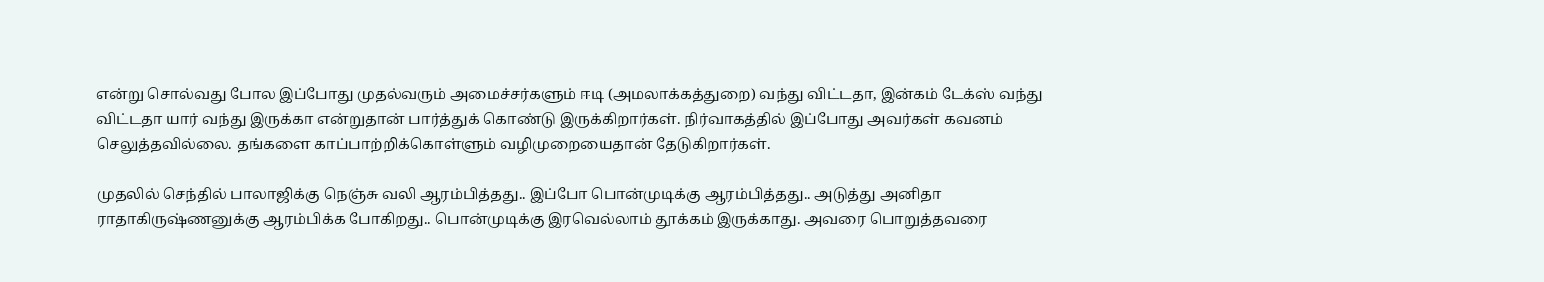என்று சொல்வது போல இப்போது முதல்வரும் அமைச்சர்களும் ஈடி (அமலாக்கத்துறை) வந்து விட்டதா, இன்கம் டேக்ஸ் வந்து விட்டதா யார் வந்து இருக்கா என்றுதான் பார்த்துக் கொண்டு இருக்கிறார்கள். நிர்வாகத்தில் இப்போது அவர்கள் கவனம் செலுத்தவில்லை. தங்களை காப்பாற்றிக்கொள்ளும் வழிமுறையைதான் தேடுகிறார்கள்.

முதலில் செந்தில் பாலாஜிக்கு நெஞ்சு வலி ஆரம்பித்தது.. இப்போ பொன்முடிக்கு ஆரம்பித்தது.. அடுத்து அனிதா ராதாகிருஷ்ணனுக்கு ஆரம்பிக்க போகிறது.. பொன்முடிக்கு இரவெல்லாம் தூக்கம் இருக்காது. அவரை பொறுத்தவரை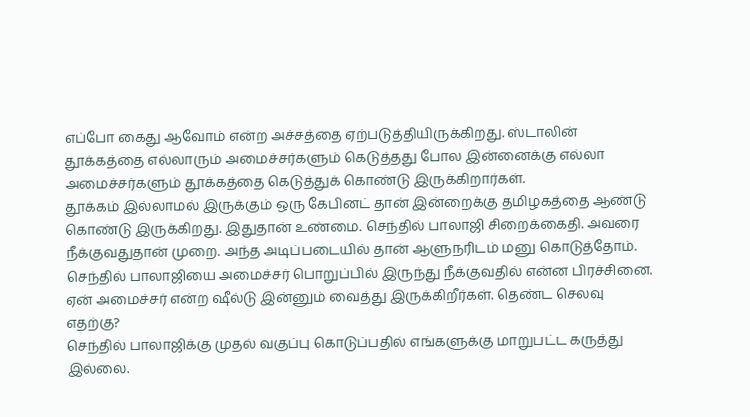எப்போ கைது ஆவோம் என்ற அச்சத்தை ஏற்படுத்தியிருக்கிறது. ஸ்டாலின் தூக்கத்தை எல்லாரும் அமைச்சர்களும் கெடுத்தது போல இன்னைக்கு எல்லா அமைச்சர்களும் தூக்கத்தை கெடுத்துக் கொண்டு இருக்கிறார்கள்.
தூக்கம் இல்லாமல் இருக்கும் ஒரு கேபினட் தான் இன்றைக்கு தமிழகத்தை ஆண்டு கொண்டு இருக்கிறது. இதுதான் உண்மை. செந்தில் பாலாஜி சிறைக்கைதி. அவரை நீக்குவதுதான் முறை. அந்த அடிப்படையில் தான் ஆளுநரிடம் மனு கொடுத்தோம். செந்தில் பாலாஜியை அமைச்சர் பொறுப்பில் இருந்து நீக்குவதில் என்ன பிரச்சினை. ஏன் அமைச்சர் என்ற ஷீல்டு இன்னும் வைத்து இருக்கிறீர்கள். தெண்ட செலவு எதற்கு?
செந்தில் பாலாஜிக்கு முதல் வகுப்பு கொடுப்பதில் எங்களுக்கு மாறுபட்ட கருத்து இல்லை.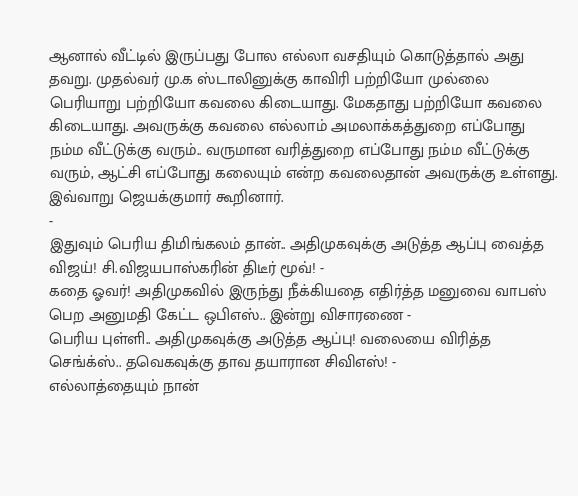ஆனால் வீட்டில் இருப்பது போல எல்லா வசதியும் கொடுத்தால் அது தவறு. முதல்வர் மு.க ஸ்டாலினுக்கு காவிரி பற்றியோ முல்லை பெரியாறு பற்றியோ கவலை கிடையாது. மேகதாது பற்றியோ கவலை கிடையாது. அவருக்கு கவலை எல்லாம் அமலாக்கத்துறை எப்போது நம்ம வீட்டுக்கு வரும்.. வருமான வரித்துறை எப்போது நம்ம வீட்டுக்கு வரும், ஆட்சி எப்போது கலையும் என்ற கவலைதான் அவருக்கு உள்ளது.
இவ்வாறு ஜெயக்குமார் கூறினார்.
-
இதுவும் பெரிய திமிங்கலம் தான்.. அதிமுகவுக்கு அடுத்த ஆப்பு வைத்த விஜய்! சி.விஜயபாஸ்கரின் திடீர் மூவ்! -
கதை ஓவர்! அதிமுகவில் இருந்து நீக்கியதை எதிர்த்த மனுவை வாபஸ் பெற அனுமதி கேட்ட ஒபிஎஸ்.. இன்று விசாரணை -
பெரிய புள்ளி.. அதிமுகவுக்கு அடுத்த ஆப்பு! வலையை விரித்த செங்க்ஸ்.. தவெகவுக்கு தாவ தயாரான சிவிஎஸ்! -
எல்லாத்தையும் நான்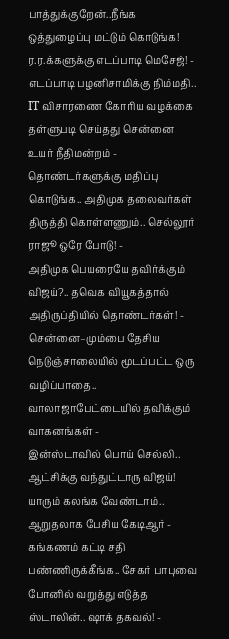பாத்துக்குறேன்..நீங்க ஒத்துழைப்பு மட்டும் கொடுங்க! ர.ர.க்களுக்கு எடப்பாடி மெசேஜ்! -
எடப்பாடி பழனிசாமிக்கு நிம்மதி.. IT விசாரணை கோரிய வழக்கை தள்ளுபடி செய்தது சென்னை உயர் நீதிமன்றம் -
தொண்டர்களுக்கு மதிப்பு கொடுங்க.. அதிமுக தலைவர்கள் திருத்தி கொள்ளணும்.. செல்லூர் ராஜூ ஒரே போடு! -
அதிமுக பெயரையே தவிர்க்கும் விஜய்?.. தவெக வியூகத்தால் அதிருப்தியில் தொண்டர்கள்! -
சென்னை–மும்பை தேசிய நெடுஞ்சாலையில் மூடப்பட்ட ஒரு வழிப்பாதை.. வாலாஜாபேட்டையில் தவிக்கும் வாகனங்கள் -
இன்ஸ்டாவில் பொய் செல்லி.. ஆட்சிக்கு வந்துட்டாரு விஜய்! யாரும் கலங்க வேண்டாம்.. ஆறுதலாக பேசிய கேடிஆர் -
கங்கணம் கட்டி சதி பண்ணிருக்கீங்க.. சேகர் பாபுவை போனில் வறுத்து எடுத்த ஸ்டாலின்.. ஷாக் தகவல்! -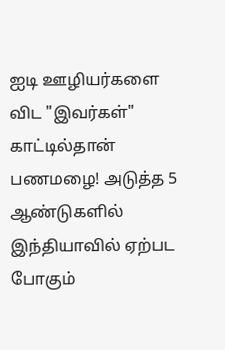ஐடி ஊழியர்களை விட "இவர்கள்" காட்டில்தான் பணமழை! அடுத்த 5 ஆண்டுகளில் இந்தியாவில் ஏற்பட போகும்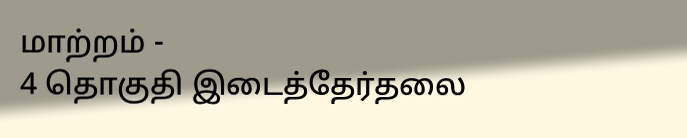மாற்றம் -
4 தொகுதி இடைத்தேர்தலை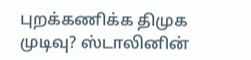புறக்கணிக்க திமுக முடிவு? ஸ்டாலினின்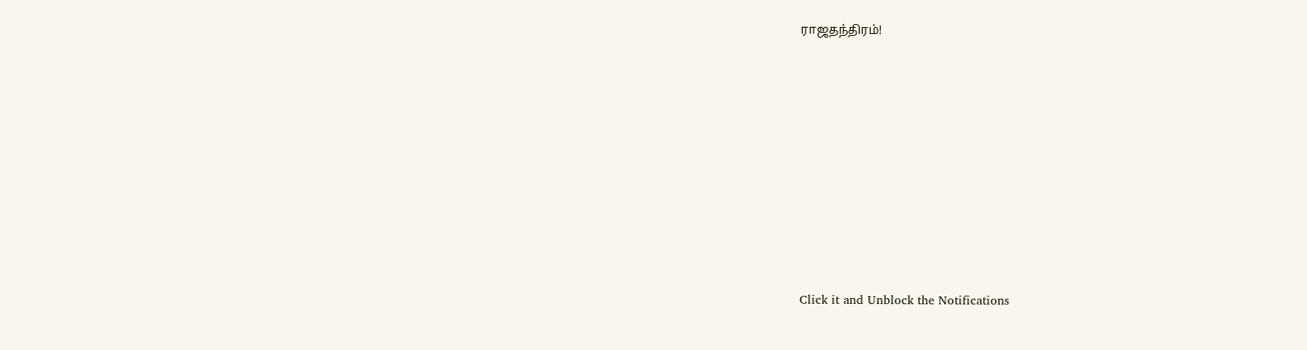ராஜதந்திரம்!












Click it and Unblock the Notifications